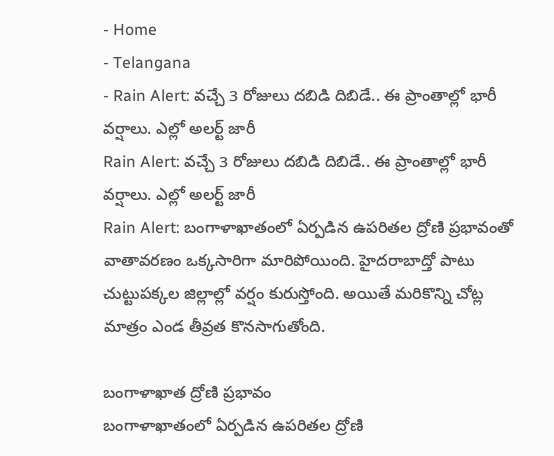- Home
- Telangana
- Rain Alert: వచ్చే 3 రోజులు దబిడి దిబిడే.. ఈ ప్రాంతాల్లో భారీ వర్షాలు. ఎల్లో అలర్ట్ జారీ
Rain Alert: వచ్చే 3 రోజులు దబిడి దిబిడే.. ఈ ప్రాంతాల్లో భారీ వర్షాలు. ఎల్లో అలర్ట్ జారీ
Rain Alert: బంగాళాఖాతంలో ఏర్పడిన ఉపరితల ద్రోణి ప్రభావంతో వాతావరణం ఒక్కసారిగా మారిపోయింది. హైదరాబాద్తో పాటు చుట్టుపక్కల జిల్లాల్లో వర్షం కురుస్తోంది. అయితే మరికొన్ని చోట్ల మాత్రం ఎండ తీవ్రత కొనసాగుతోంది.

బంగాళాఖాత ద్రోణి ప్రభావం
బంగాళాఖాతంలో ఏర్పడిన ఉపరితల ద్రోణి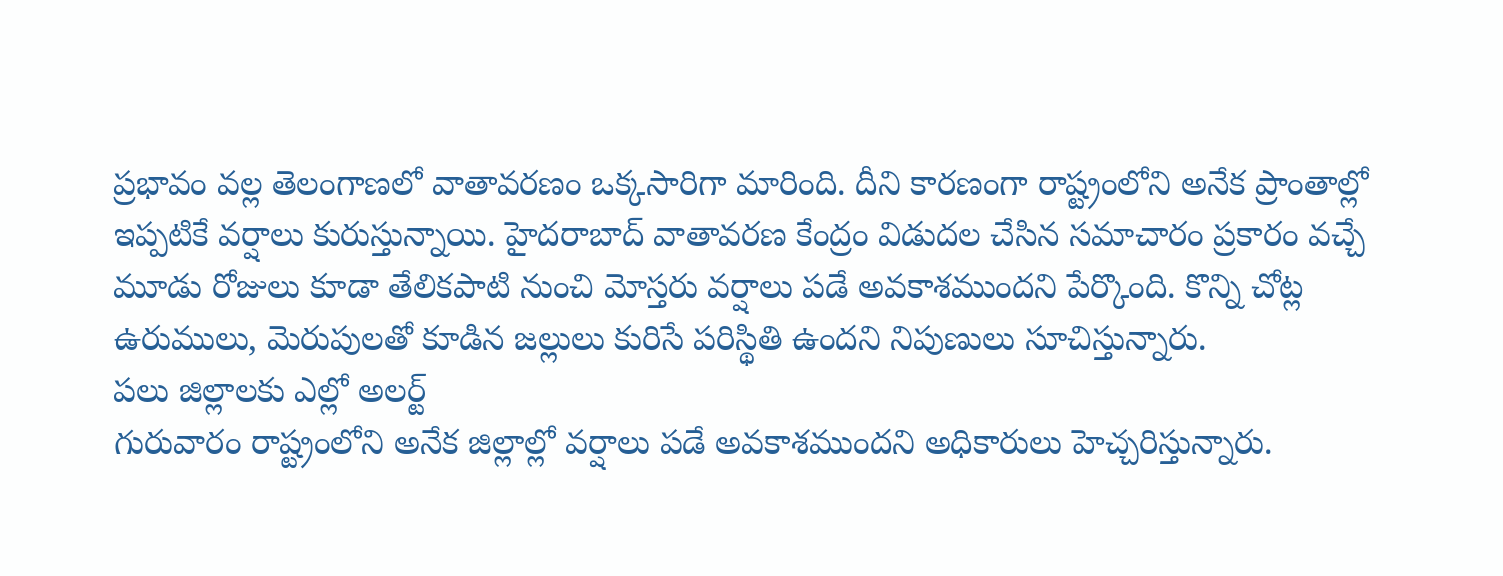ప్రభావం వల్ల తెలంగాణలో వాతావరణం ఒక్కసారిగా మారింది. దీని కారణంగా రాష్ట్రంలోని అనేక ప్రాంతాల్లో ఇప్పటికే వర్షాలు కురుస్తున్నాయి. హైదరాబాద్ వాతావరణ కేంద్రం విడుదల చేసిన సమాచారం ప్రకారం వచ్చే మూడు రోజులు కూడా తేలికపాటి నుంచి మోస్తరు వర్షాలు పడే అవకాశముందని పేర్కొంది. కొన్ని చోట్ల ఉరుములు, మెరుపులతో కూడిన జల్లులు కురిసే పరిస్థితి ఉందని నిపుణులు సూచిస్తున్నారు.
పలు జిల్లాలకు ఎల్లో అలర్ట్
గురువారం రాష్ట్రంలోని అనేక జిల్లాల్లో వర్షాలు పడే అవకాశముందని అధికారులు హెచ్చరిస్తున్నారు.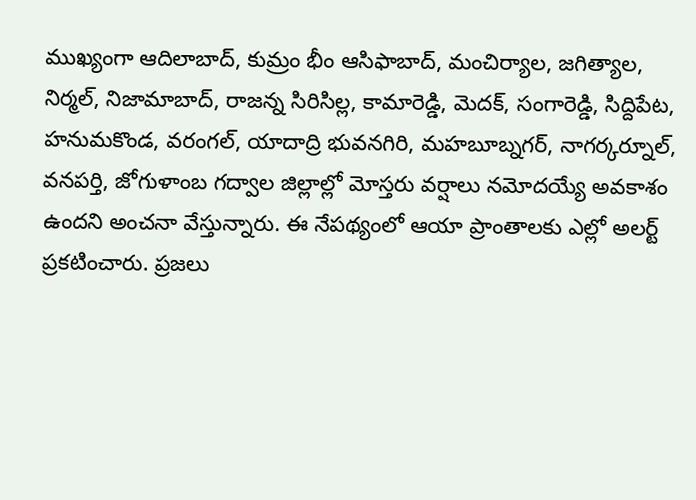ముఖ్యంగా ఆదిలాబాద్, కుమ్రం భీం ఆసిఫాబాద్, మంచిర్యాల, జగిత్యాల, నిర్మల్, నిజామాబాద్, రాజన్న సిరిసిల్ల, కామారెడ్డి, మెదక్, సంగారెడ్డి, సిద్దిపేట, హనుమకొండ, వరంగల్, యాదాద్రి భువనగిరి, మహబూబ్నగర్, నాగర్కర్నూల్, వనపర్తి, జోగుళాంబ గద్వాల జిల్లాల్లో మోస్తరు వర్షాలు నమోదయ్యే అవకాశం ఉందని అంచనా వేస్తున్నారు. ఈ నేపథ్యంలో ఆయా ప్రాంతాలకు ఎల్లో అలర్ట్ ప్రకటించారు. ప్రజలు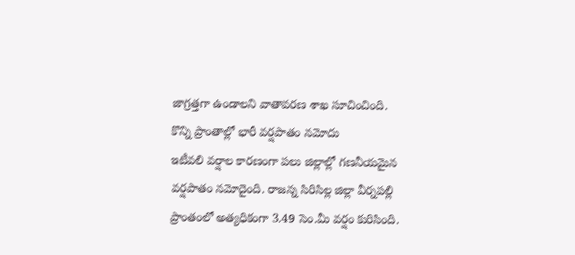జాగ్రత్తగా ఉండాలని వాతావరణ శాఖ సూచించింది.
కొన్ని ప్రాంతాల్లో భారీ వర్షపాతం నమోదు
ఇటీవలి వర్షాల కారణంగా పలు జిల్లాల్లో గణనీయమైన వర్షపాతం నమోదైంది. రాజన్న సిరిసిల్ల జిల్లా వీర్నపల్లి ప్రాంతంలో అత్యధికంగా 3.49 సెం.మీ వర్షం కురిసింది.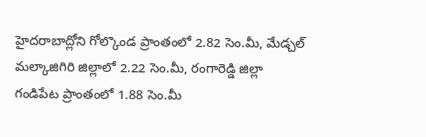హైదరాబాద్లోని గోల్కొండ ప్రాంతంలో 2.82 సెం.మీ, మేడ్చల్ మల్కాజిగిరి జిల్లాలో 2.22 సెం.మీ, రంగారెడ్డి జిల్లా గండిపేట ప్రాంతంలో 1.88 సెం.మీ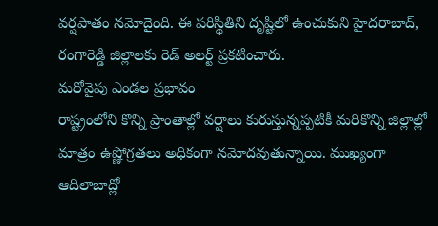వర్షపాతం నమోదైంది. ఈ పరిస్థితిని దృష్టిలో ఉంచుకుని హైదరాబాద్, రంగారెడ్డి జిల్లాలకు రెడ్ అలర్ట్ ప్రకటించారు.
మరోవైపు ఎండల ప్రభావం
రాష్ట్రంలోని కొన్ని ప్రాంతాల్లో వర్షాలు కురుస్తున్నప్పటికీ మరికొన్ని జిల్లాల్లో మాత్రం ఉష్ణోగ్రతలు అధికంగా నమోదవుతున్నాయి. ముఖ్యంగా ఆదిలాబాద్లో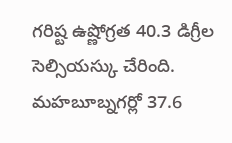గరిష్ట ఉష్ణోగ్రత 40.3 డిగ్రీల సెల్సియస్కు చేరింది. మహబూబ్నగర్లో 37.6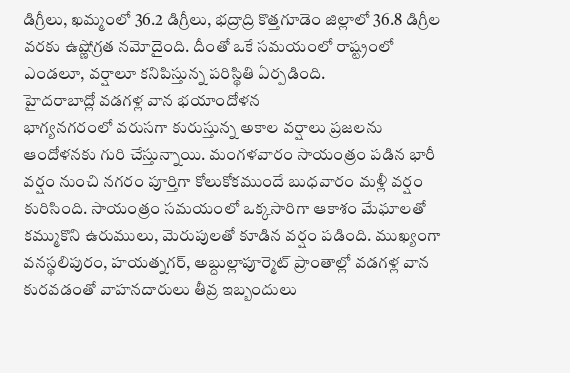డిగ్రీలు, ఖమ్మంలో 36.2 డిగ్రీలు, భద్రాద్రి కొత్తగూడెం జిల్లాలో 36.8 డిగ్రీల వరకు ఉష్ణోగ్రత నమోదైంది. దీంతో ఒకే సమయంలో రాష్ట్రంలో ఎండలూ, వర్షాలూ కనిపిస్తున్న పరిస్థితి ఏర్పడింది.
హైదరాబాద్లో వడగళ్ల వాన భయాందోళన
భాగ్యనగరంలో వరుసగా కురుస్తున్న అకాల వర్షాలు ప్రజలను ఆందోళనకు గురి చేస్తున్నాయి. మంగళవారం సాయంత్రం పడిన భారీ వర్షం నుంచి నగరం పూర్తిగా కోలుకోకముందే బుధవారం మళ్లీ వర్షం కురిసింది. సాయంత్రం సమయంలో ఒక్కసారిగా ఆకాశం మేఘాలతో కమ్ముకొని ఉరుములు, మెరుపులతో కూడిన వర్షం పడింది. ముఖ్యంగా వనస్థలిపురం, హయత్నగర్, అబ్దుల్లాపూర్మెట్ ప్రాంతాల్లో వడగళ్ల వాన కురవడంతో వాహనదారులు తీవ్ర ఇబ్బందులు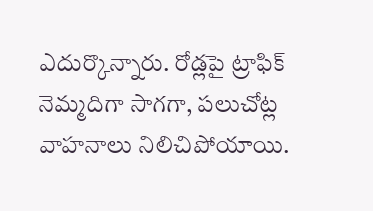ఎదుర్కొన్నారు. రోడ్లపై ట్రాఫిక్ నెమ్మదిగా సాగగా, పలుచోట్ల వాహనాలు నిలిచిపోయాయి.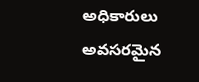అధికారులు అవసరమైన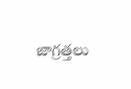జాగ్రత్తలు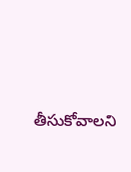తీసుకోవాలని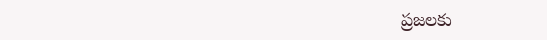ప్రజలకు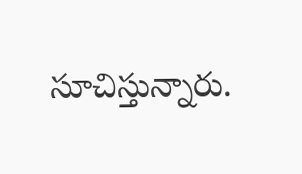సూచిస్తున్నారు.